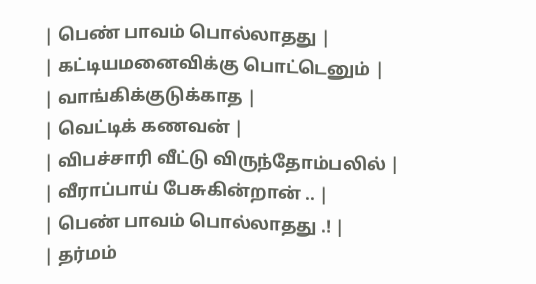| பெண் பாவம் பொல்லாதது |
| கட்டியமனைவிக்கு பொட்டெனும் |
| வாங்கிக்குடுக்காத |
| வெட்டிக் கணவன் |
| விபச்சாரி வீட்டு விருந்தோம்பலில் |
| வீராப்பாய் பேசுகின்றான் .. |
| பெண் பாவம் பொல்லாதது .! |
| தர்மம்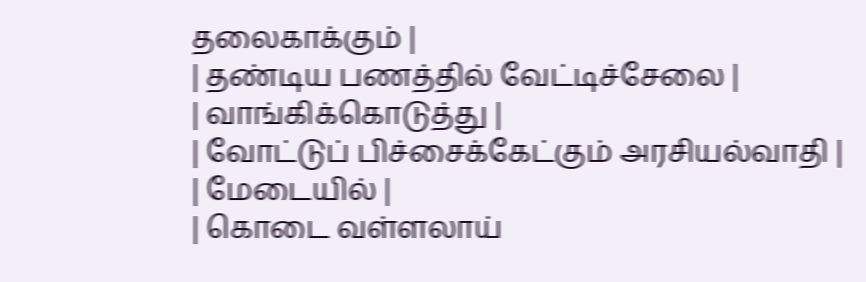தலைகாக்கும் |
| தண்டிய பணத்தில் வேட்டிச்சேலை |
| வாங்கிக்கொடுத்து |
| வோட்டுப் பிச்சைக்கேட்கும் அரசியல்வாதி |
| மேடையில் |
| கொடை வள்ளலாய்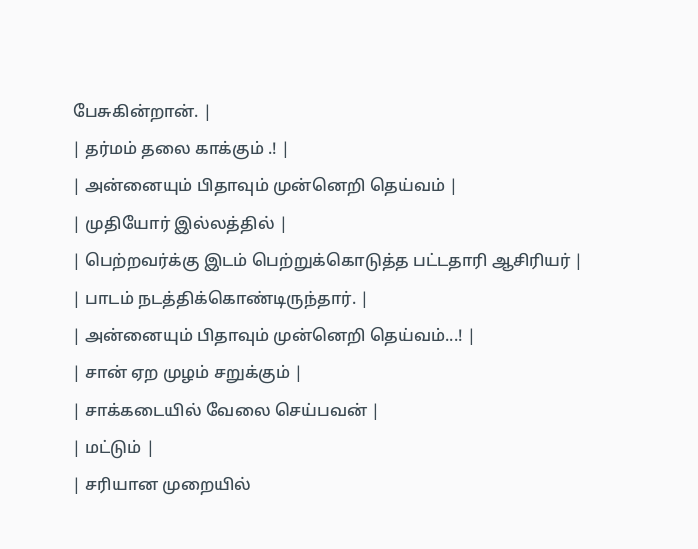பேசுகின்றான். |
| தர்மம் தலை காக்கும் .! |
| அன்னையும் பிதாவும் முன்னெறி தெய்வம் |
| முதியோர் இல்லத்தில் |
| பெற்றவர்க்கு இடம் பெற்றுக்கொடுத்த பட்டதாரி ஆசிரியர் |
| பாடம் நடத்திக்கொண்டிருந்தார். |
| அன்னையும் பிதாவும் முன்னெறி தெய்வம்...! |
| சான் ஏற முழம் சறுக்கும் |
| சாக்கடையில் வேலை செய்பவன் |
| மட்டும் |
| சரியான முறையில்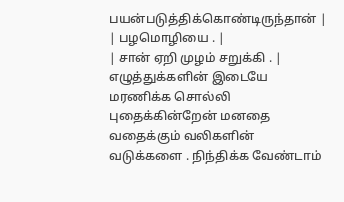பயன்படுத்திக்கொண்டிருந்தான் |
| பழமொழியை . |
| சான் ஏறி முழம் சறுக்கி . |
எழுத்துக்களின் இடையே மரணிக்க சொல்லி புதைக்கின்றேன் மனதை வதைக்கும் வலிகளின் வடுக்களை . நிந்திக்க வேண்டாம்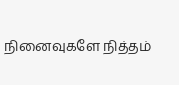நினைவுகளே நித்தம்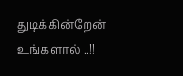துடிக்கின்றேன் உங்களால் ..!!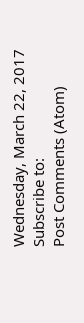Wednesday, March 22, 2017
Subscribe to:
Post Comments (Atom)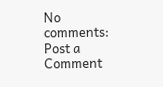No comments:
Post a Comment